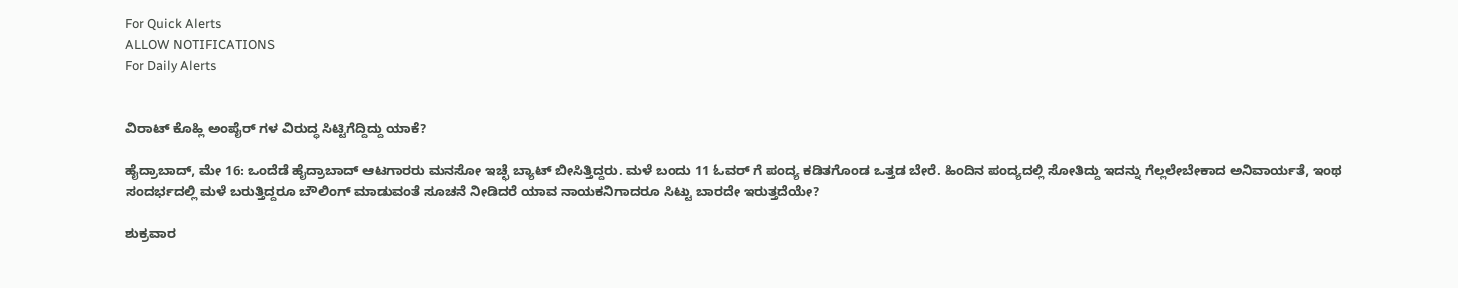For Quick Alerts
ALLOW NOTIFICATIONS
For Daily Alerts


ವಿರಾಟ್ ಕೊಹ್ಲಿ ಅಂಪೈರ್ ಗಳ ವಿರುದ್ಧ ಸಿಟ್ಟಿಗೆದ್ದಿದ್ದು ಯಾಕೆ?

ಹೈದ್ರಾಬಾದ್, ಮೇ 16: ಒಂದೆಡೆ ಹೈದ್ರಾಬಾದ್ ಆಟಗಾರರು ಮನಸೋ ಇಚ್ಛೆ ಬ್ಯಾಟ್ ಬೀಸಿತ್ತಿದ್ದರು. ಮಳೆ ಬಂದು 11 ಓವರ್ ಗೆ ಪಂದ್ಯ ಕಡಿತಗೊಂಡ ಒತ್ತಡ ಬೇರೆ. ಹಿಂದಿನ ಪಂದ್ಯದಲ್ಲಿ ಸೋತಿದ್ದು ಇದನ್ನು ಗೆಲ್ಲಲೇಬೇಕಾದ ಅನಿವಾರ್ಯತೆ, ಇಂಥ ಸಂದರ್ಭದಲ್ಲಿ ಮಳೆ ಬರುತ್ತಿದ್ದರೂ ಬೌಲಿಂಗ್ ಮಾಡುವಂತೆ ಸೂಚನೆ ನೀಡಿದರೆ ಯಾವ ನಾಯಕನಿಗಾದರೂ ಸಿಟ್ಟು ಬಾರದೇ ಇರುತ್ತದೆಯೇ?

ಶುಕ್ರವಾರ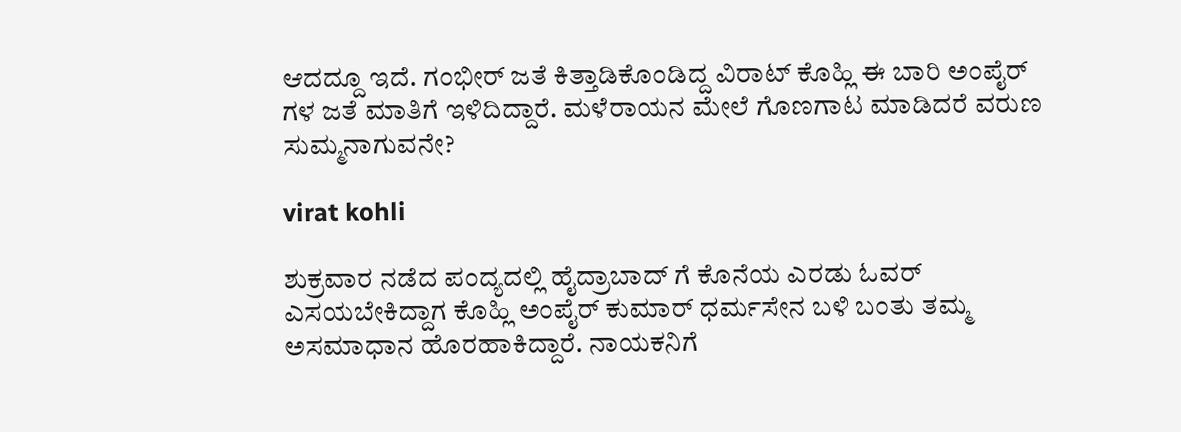ಆದದ್ದೂ ಇದೆ. ಗಂಭೀರ್ ಜತೆ ಕಿತ್ತಾಡಿಕೊಂಡಿದ್ದ ವಿರಾಟ್ ಕೊಹ್ಲಿ ಈ ಬಾರಿ ಅಂಪೈರ್ ಗಳ ಜತೆ ಮಾತಿಗೆ ಇಳಿದಿದ್ದಾರೆ. ಮಳೆರಾಯನ ಮೇಲೆ ಗೊಣಗಾಟ ಮಾಡಿದರೆ ವರುಣ ಸುಮ್ಮನಾಗುವನೇ?

virat kohli

ಶುಕ್ರವಾರ ನಡೆದ ಪಂದ್ಯದಲ್ಲಿ ಹೈದ್ರಾಬಾದ್ ಗೆ ಕೊನೆಯ ಎರಡು ಓವರ್ ಎಸಯಬೇಕಿದ್ದಾಗ ಕೊಹ್ಲಿ ಅಂಪೈರ್ ಕುಮಾರ್ ಧರ್ಮಸೇನ ಬಳಿ ಬಂತು ತಮ್ಮ ಅಸಮಾಧಾನ ಹೊರಹಾಕಿದ್ದಾರೆ. ನಾಯಕನಿಗೆ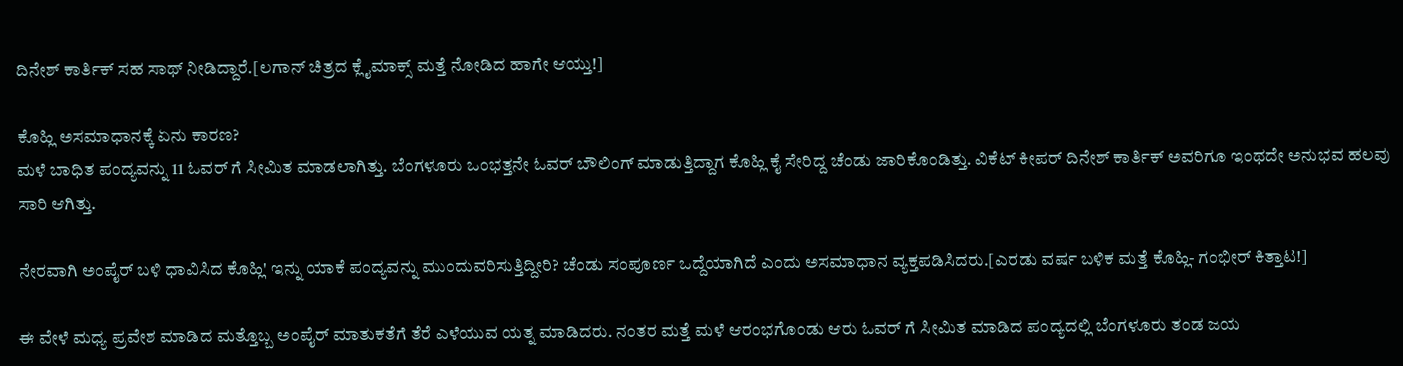ದಿನೇಶ್ ಕಾರ್ತಿಕ್ ಸಹ ಸಾಥ್ ನೀಡಿದ್ದಾರೆ.[ಲಗಾನ್ ಚಿತ್ರದ ಕ್ಲೈಮಾಕ್ಸ್ ಮತ್ತೆ ನೋಡಿದ ಹಾಗೇ ಆಯ್ತು!]

ಕೊಹ್ಲಿ ಅಸಮಾಧಾನಕ್ಕೆ ಏನು ಕಾರಣ?
ಮಳೆ ಬಾಧಿತ ಪಂದ್ಯವನ್ನು 11 ಓವರ್ ಗೆ ಸೀಮಿತ ಮಾಡಲಾಗಿತ್ತು. ಬೆಂಗಳೂರು ಒಂಭತ್ತನೇ ಓವರ್ ಬೌಲಿಂಗ್ ಮಾಡುತ್ತಿದ್ದಾಗ ಕೊಹ್ಲಿ ಕೈ ಸೇರಿದ್ದ ಚೆಂಡು ಜಾರಿಕೊಂಡಿತ್ತು. ವಿಕೆಟ್ ಕೀಪರ್ ದಿನೇಶ್ ಕಾರ್ತಿಕ್ ಅವರಿಗೂ ಇಂಥದೇ ಅನುಭವ ಹಲವು ಸಾರಿ ಆಗಿತ್ತು.

ನೇರವಾಗಿ ಅಂಪೈರ್ ಬಳಿ ಧಾವಿಸಿದ ಕೊಹ್ಲಿ' ಇನ್ನು ಯಾಕೆ ಪಂದ್ಯವನ್ನು ಮುಂದುವರಿಸುತ್ತಿದ್ದೀರಿ? ಚೆಂಡು ಸಂಪೂರ್ಣ ಒದ್ದೆಯಾಗಿದೆ ಎಂದು ಅಸಮಾಧಾನ ವ್ಯಕ್ತಪಡಿಸಿದರು.[ಎರಡು ವರ್ಷ ಬಳಿಕ ಮತ್ತೆ ಕೊಹ್ಲಿ- ಗಂಭೀರ್ ಕಿತ್ತಾಟ!]

ಈ ವೇಳೆ ಮಧ್ಯ ಪ್ರವೇಶ ಮಾಡಿದ ಮತ್ತೊಬ್ಬ ಅಂಪೈರ್ ಮಾತುಕತೆಗೆ ತೆರೆ ಎಳೆಯುವ ಯತ್ನ ಮಾಡಿದರು. ನಂತರ ಮತ್ತೆ ಮಳೆ ಆರಂಭಗೊಂಡು ಆರು ಓವರ್ ಗೆ ಸೀಮಿತ ಮಾಡಿದ ಪಂದ್ಯದಲ್ಲಿ ಬೆಂಗಳೂರು ತಂಡ ಜಯ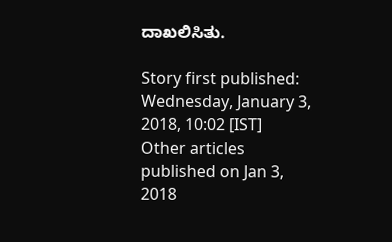ದಾಖಲಿಸಿತು.

Story first published: Wednesday, January 3, 2018, 10:02 [IST]
Other articles published on Jan 3, 2018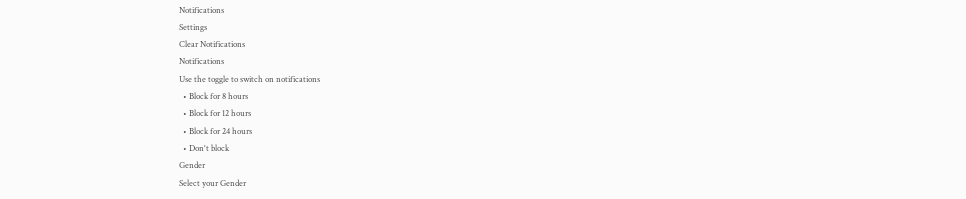Notifications
Settings
Clear Notifications
Notifications
Use the toggle to switch on notifications
  • Block for 8 hours
  • Block for 12 hours
  • Block for 24 hours
  • Don't block
Gender
Select your Gender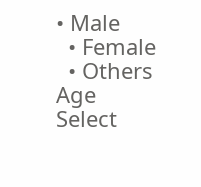• Male
  • Female
  • Others
Age
Select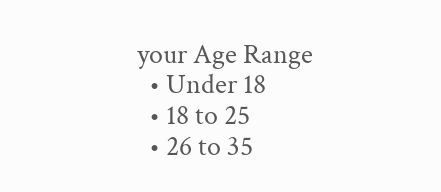your Age Range
  • Under 18
  • 18 to 25
  • 26 to 35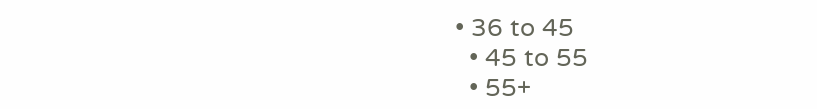• 36 to 45
  • 45 to 55
  • 55+